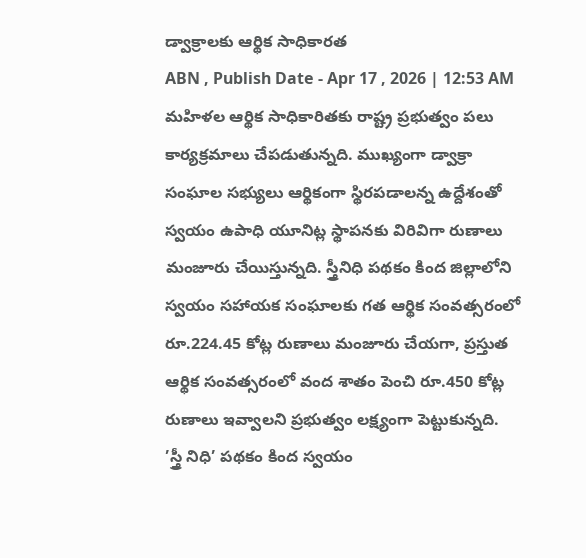డ్వాక్రాలకు ఆర్థిక సాధికారత
ABN , Publish Date - Apr 17 , 2026 | 12:53 AM
మహిళల ఆర్థిక సాధికారితకు రాష్ట్ర ప్రభుత్వం పలు కార్యక్రమాలు చేపడుతున్నది. ముఖ్యంగా డ్వాక్రా సంఘాల సభ్యులు ఆర్థికంగా స్థిరపడాలన్న ఉద్దేశంతో స్వయం ఉపాధి యూనిట్ల స్థాపనకు విరివిగా రుణాలు మంజూరు చేయిస్తున్నది. స్త్రీనిధి పథకం కింద జిల్లాలోని స్వయం సహాయక సంఘాలకు గత ఆర్థిక సంవత్సరంలో రూ.224.45 కోట్ల రుణాలు మంజూరు చేయగా, ప్రస్తుత ఆర్థిక సంవత్సరంలో వంద శాతం పెంచి రూ.450 కోట్ల రుణాలు ఇవ్వాలని ప్రభుత్వం లక్ష్యంగా పెట్టుకున్నది.
’స్త్రీ నిధి’ పథకం కింద స్వయం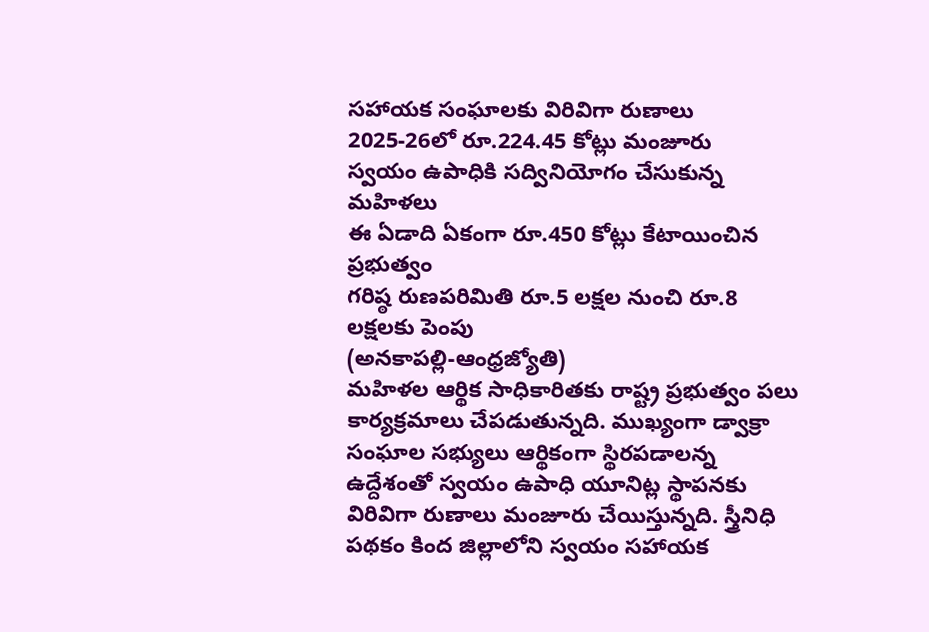సహాయక సంఘాలకు విరివిగా రుణాలు
2025-26లో రూ.224.45 కోట్లు మంజూరు
స్వయం ఉపాధికి సద్వినియోగం చేసుకున్న మహిళలు
ఈ ఏడాది ఏకంగా రూ.450 కోట్లు కేటాయించిన ప్రభుత్వం
గరిష్ఠ రుణపరిమితి రూ.5 లక్షల నుంచి రూ.8 లక్షలకు పెంపు
(అనకాపల్లి-ఆంధ్రజ్యోతి)
మహిళల ఆర్థిక సాధికారితకు రాష్ట్ర ప్రభుత్వం పలు కార్యక్రమాలు చేపడుతున్నది. ముఖ్యంగా డ్వాక్రా సంఘాల సభ్యులు ఆర్థికంగా స్థిరపడాలన్న ఉద్దేశంతో స్వయం ఉపాధి యూనిట్ల స్థాపనకు విరివిగా రుణాలు మంజూరు చేయిస్తున్నది. స్త్రీనిధి పథకం కింద జిల్లాలోని స్వయం సహాయక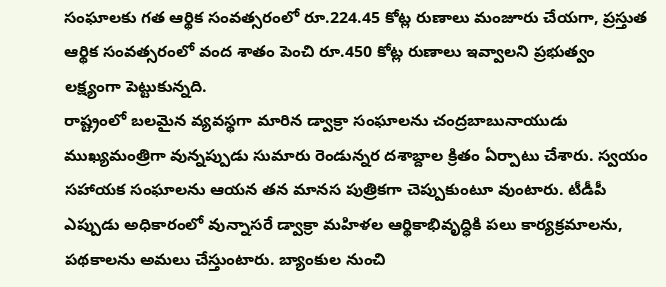సంఘాలకు గత ఆర్థిక సంవత్సరంలో రూ.224.45 కోట్ల రుణాలు మంజూరు చేయగా, ప్రస్తుత ఆర్థిక సంవత్సరంలో వంద శాతం పెంచి రూ.450 కోట్ల రుణాలు ఇవ్వాలని ప్రభుత్వం లక్ష్యంగా పెట్టుకున్నది.
రాష్ట్రంలో బలమైన వ్యవస్థగా మారిన డ్వాక్రా సంఘాలను చంద్రబాబునాయుడు ముఖ్యమంత్రిగా వున్నప్పుడు సుమారు రెండున్నర దశాబ్దాల క్రితం ఏర్పాటు చేశారు. స్వయం సహాయక సంఘాలను ఆయన తన మానస పుత్రికగా చెప్పుకుంటూ వుంటారు. టీడీపీ ఎప్పుడు అధికారంలో వున్నాసరే డ్వాక్రా మహిళల ఆర్థికాభివృద్ధికి పలు కార్యక్రమాలను, పథకాలను అమలు చేస్తుంటారు. బ్యాంకుల నుంచి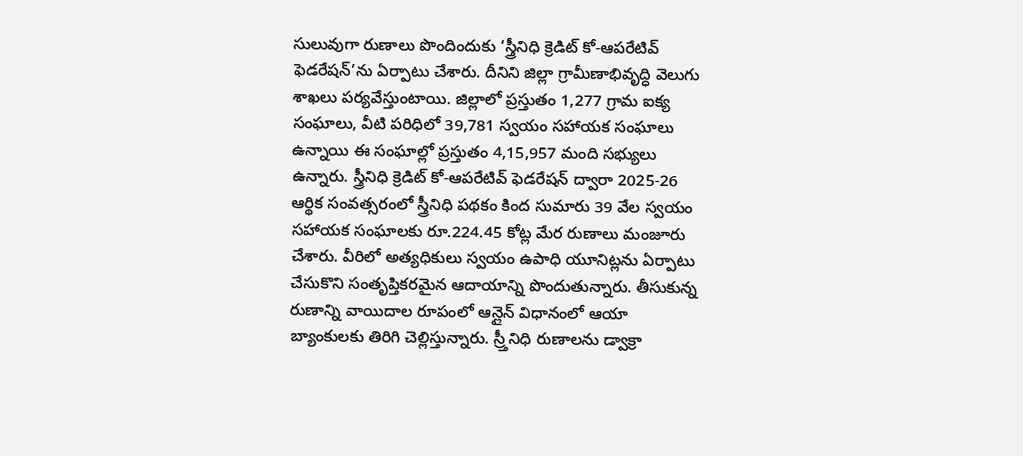సులువుగా రుణాలు పొందిందుకు ‘స్త్రీనిధి క్రెడిట్ కో-ఆపరేటివ్ ఫెడరేషన్’ను ఏర్పాటు చేశారు. దీనిని జిల్లా గ్రామీణాభివృద్ధి వెలుగు శాఖలు పర్యవేస్తుంటాయి. జిల్లాలో ప్రస్తుతం 1,277 గ్రామ ఐక్య సంఘాలు, వీటి పరిధిలో 39,781 స్వయం సహాయక సంఘాలు ఉన్నాయి ఈ సంఘాల్లో ప్రస్తుతం 4,15,957 మంది సభ్యులు ఉన్నారు. స్త్రీనిధి క్రెడిట్ కో-ఆపరేటివ్ ఫెడరేషన్ ద్వారా 2025-26 ఆర్థిక సంవత్సరంలో స్త్రీనిధి పథకం కింద సుమారు 39 వేల స్వయం సహాయక సంఘాలకు రూ.224.45 కోట్ల మేర రుణాలు మంజూరు చేశారు. వీరిలో అత్యధికులు స్వయం ఉపాధి యూనిట్లను ఏర్పాటు చేసుకొని సంతృప్తికరమైన ఆదాయాన్ని పొందుతున్నారు. తీసుకున్న రుణాన్ని వాయిదాల రూపంలో ఆన్లైన్ విధానంలో ఆయా బ్యాంకులకు తిరిగి చెల్లిస్తున్నారు. స్ర్తీనిధి రుణాలను డ్వాక్రా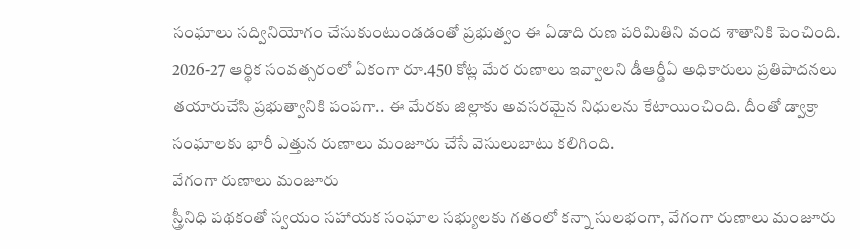సంఘాలు సద్వినియోగం చేసుకుంటుండడంతో ప్రభుత్వం ఈ ఏడాది రుణ పరిమితిని వంద శాతానికి పెంచింది. 2026-27 ఆర్థిక సంవత్సరంలో ఏకంగా రూ.450 కోట్ల మేర రుణాలు ఇవ్వాలని డీఆర్డీఏ అధికారులు ప్రతిపాదనలు తయారుచేసి ప్రభుత్వానికి పంపగా.. ఈ మేరకు జిల్లాకు అవసరమైన నిధులను కేటాయించింది. దీంతో డ్వాక్రా సంఘాలకు భారీ ఎత్తున రుణాలు మంజూరు చేసే వెసులుబాటు కలిగింది.
వేగంగా రుణాలు మంజూరు
స్త్రీనిధి పథకంతో స్వయం సహాయక సంఘాల సభ్యులకు గతంలో కన్నా సులభంగా, వేగంగా రుణాలు మంజూరు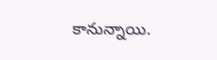కానున్నాయి.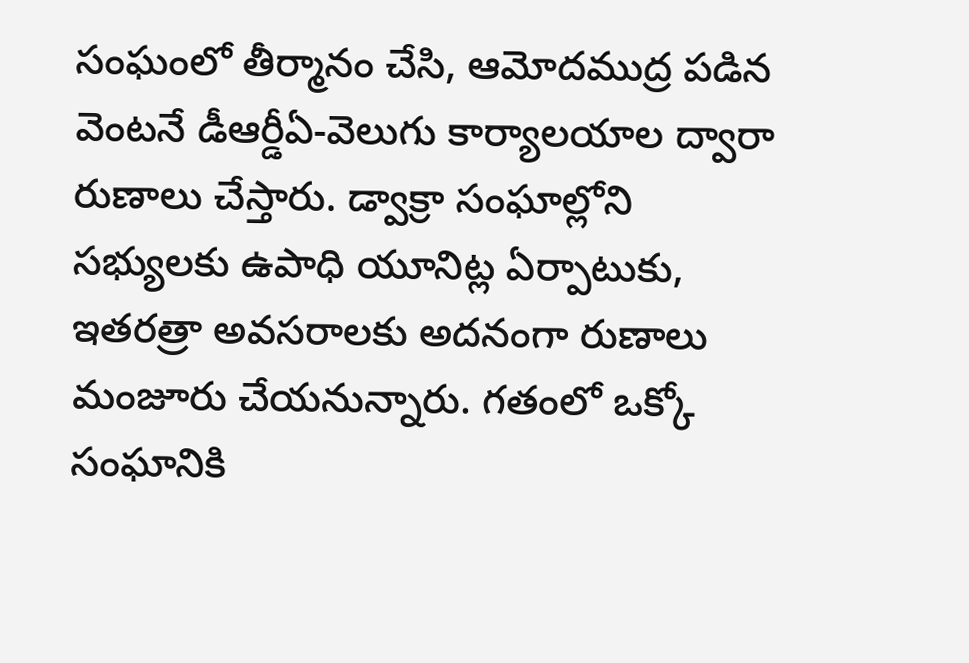సంఘంలో తీర్మానం చేసి, ఆమోదముద్ర పడిన వెంటనే డీఆర్డీఏ-వెలుగు కార్యాలయాల ద్వారా రుణాలు చేస్తారు. డ్వాక్రా సంఘాల్లోని సభ్యులకు ఉపాధి యూనిట్ల ఏర్పాటుకు, ఇతరత్రా అవసరాలకు అదనంగా రుణాలు మంజూరు చేయనున్నారు. గతంలో ఒక్కో సంఘానికి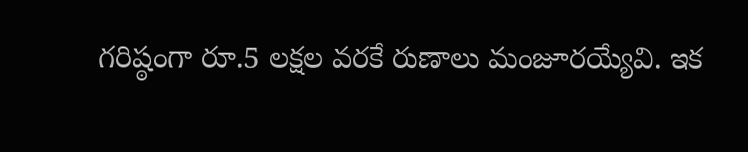గరిష్ఠంగా రూ.5 లక్షల వరకే రుణాలు మంజూరయ్యేవి. ఇక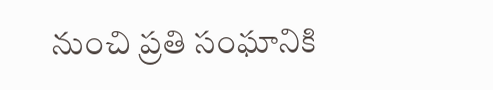నుంచి ప్రతి సంఘానికి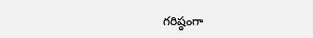గరిష్ఠంగా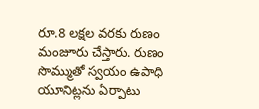రూ.8 లక్షల వరకు రుణం మంజూరు చేస్తారు. రుణం సొమ్ముతో స్వయం ఉపాధి యూనిట్లను ఏర్పాటు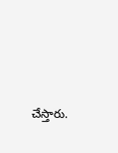చేస్తారు.